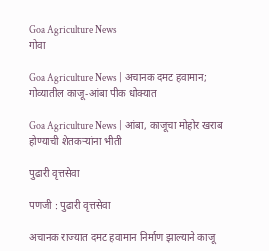Goa Agriculture News
गोवा

Goa Agriculture News | अचानक दमट हवामान; गोव्यातील काजू-आंबा पीक धोक्यात

Goa Agriculture News | आंबा, काजूचा मोहोर खराब होण्याची शेतकऱ्यांना भीती

पुढारी वृत्तसेवा

पणजी : पुढारी वृत्तसेवा

अचानक राज्यात दमट हवामान निर्माण झाल्याने काजू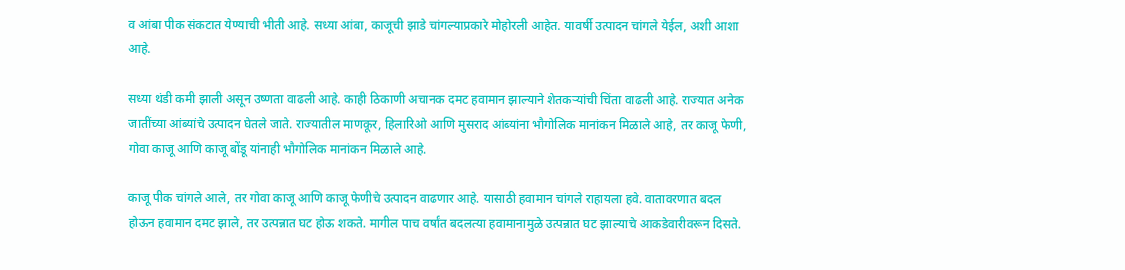व आंबा पीक संकटात येण्याची भीती आहे. सध्या आंबा, काजूची झाडे चांगल्याप्रकारे मोहोरली आहेत. यावर्षी उत्पादन चांगले येईल, अशी आशा आहे.

सध्या थंडी कमी झाली असून उष्णता वाढली आहे. काही ठिकाणी अचानक दमट हवामान झाल्याने शेतकऱ्यांची चिंता वाढली आहे. राज्यात अनेक जातींच्या आंब्यांचे उत्पादन घेतले जाते. राज्यातील माणकूर, हिलारिओ आणि मुसराद आंब्यांना भौगोलिक मानांकन मिळाले आहे, तर काजू फेणी, गोवा काजू आणि काजू बोंडू यांनाही भौगोलिक मानांकन मिळाले आहे.

काजू पीक चांगले आले, तर गोवा काजू आणि काजू फेणीचे उत्पादन वाढणार आहे. यासाठी हवामान चांगले राहायला हवे. वातावरणात बदल होऊन हवामान दमट झाले, तर उत्पन्नात घट होऊ शकते. मागील पाच वर्षांत बदलत्या हवामानामुळे उत्पन्नात घट झाल्याचे आकडेवारीवरून दिसते.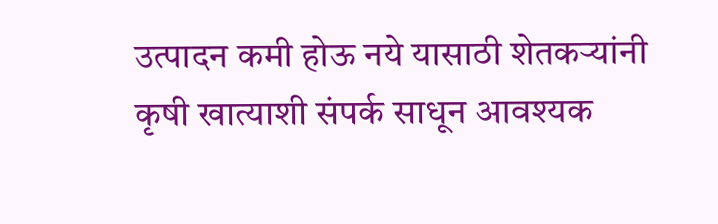उत्पादन कमी होऊ नये यासाठी शेतकऱ्यांनी कृषी खात्याशी संपर्क साधून आवश्यक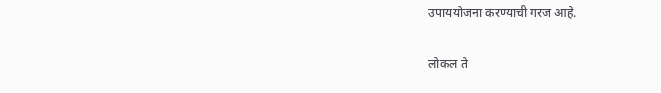उपाययोजना करण्याची गरज आहे.

लोकल ते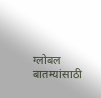ग्लोबल बातम्यांसाठी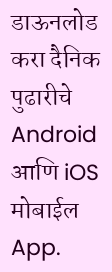डाऊनलोड करा दैनिक पुढारीचे Android आणि iOS मोबाईल App.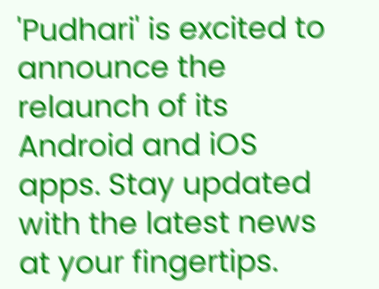'Pudhari' is excited to announce the relaunch of its Android and iOS apps. Stay updated with the latest news at your fingertips.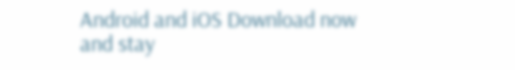Android and iOS Download now and stay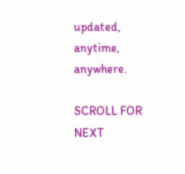updated, anytime, anywhere.

SCROLL FOR NEXT